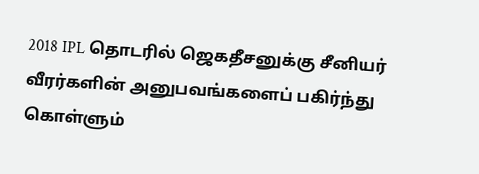2018 IPL தொடரில் ஜெகதீசனுக்கு சீனியர் வீரர்களின் அனுபவங்களைப் பகிர்ந்து கொள்ளும்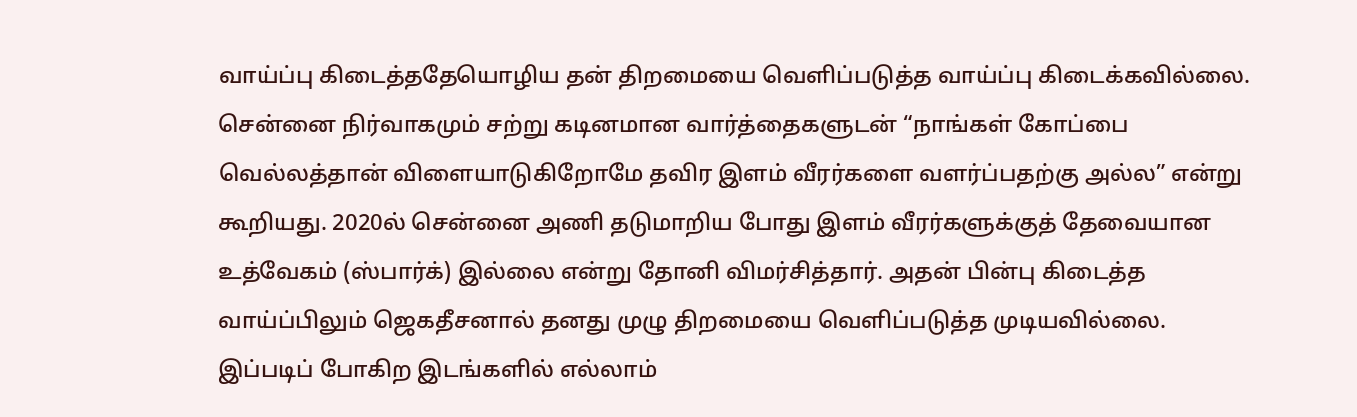வாய்ப்பு கிடைத்ததேயொழிய தன் திறமையை வெளிப்படுத்த வாய்ப்பு கிடைக்கவில்லை. சென்னை நிர்வாகமும் சற்று கடினமான வார்த்தைகளுடன் “நாங்கள் கோப்பை வெல்லத்தான் விளையாடுகிறோமே தவிர இளம் வீரர்களை வளர்ப்பதற்கு அல்ல” என்று கூறியது. 2020ல் சென்னை அணி தடுமாறிய போது இளம் வீரர்களுக்குத் தேவையான உத்வேகம் (ஸ்பார்க்) இல்லை என்று தோனி விமர்சித்தார். அதன் பின்பு கிடைத்த வாய்ப்பிலும் ஜெகதீசனால் தனது முழு திறமையை வெளிப்படுத்த முடியவில்லை.
இப்படிப் போகிற இடங்களில் எல்லாம்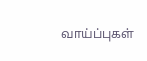வாய்ப்புகள்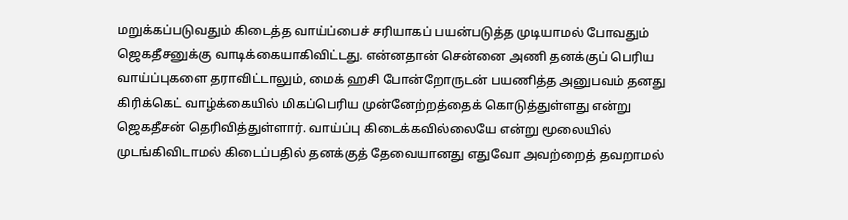மறுக்கப்படுவதும் கிடைத்த வாய்ப்பைச் சரியாகப் பயன்படுத்த முடியாமல் போவதும் ஜெகதீசனுக்கு வாடிக்கையாகிவிட்டது. என்னதான் சென்னை அணி தனக்குப் பெரிய வாய்ப்புகளை தராவிட்டாலும், மைக் ஹசி போன்றோருடன் பயணித்த அனுபவம் தனது கிரிக்கெட் வாழ்க்கையில் மிகப்பெரிய முன்னேற்றத்தைக் கொடுத்துள்ளது என்று ஜெகதீசன் தெரிவித்துள்ளார். வாய்ப்பு கிடைக்கவில்லையே என்று மூலையில் முடங்கிவிடாமல் கிடைப்பதில் தனக்குத் தேவையானது எதுவோ அவற்றைத் தவறாமல்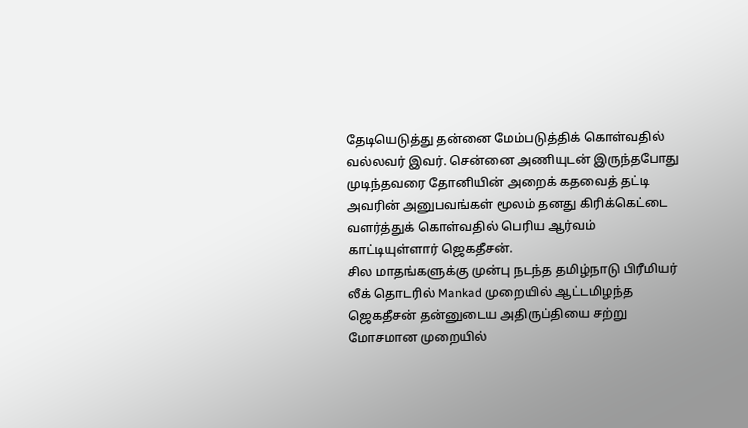தேடியெடுத்து தன்னை மேம்படுத்திக் கொள்வதில் வல்லவர் இவர். சென்னை அணியுடன் இருந்தபோது முடிந்தவரை தோனியின் அறைக் கதவைத் தட்டி அவரின் அனுபவங்கள் மூலம் தனது கிரிக்கெட்டை வளர்த்துக் கொள்வதில் பெரிய ஆர்வம் காட்டியுள்ளார் ஜெகதீசன்.
சில மாதங்களுக்கு முன்பு நடந்த தமிழ்நாடு பிரீமியர் லீக் தொடரில் Mankad முறையில் ஆட்டமிழந்த ஜெகதீசன் தன்னுடைய அதிருப்தியை சற்று மோசமான முறையில்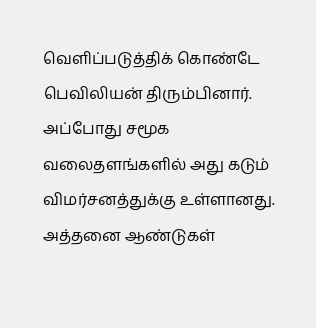வெளிப்படுத்திக் கொண்டே பெவிலியன் திரும்பினார். அப்போது சமூக வலைதளங்களில் அது கடும் விமர்சனத்துக்கு உள்ளானது. அத்தனை ஆண்டுகள்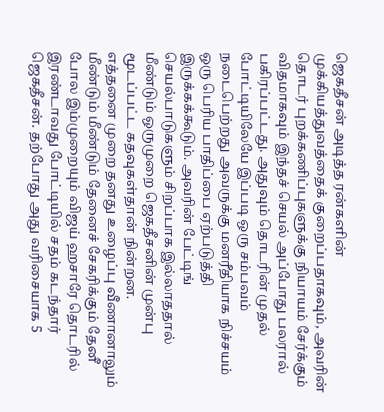ஜெகதீசன் அடித்த ரன்களின் முக்கியத்துவத்தைக் குறைப்பதாகவும், அவரின் தொடர் புறக்கணிப்புகளுக்கு நியாயம் சேர்க்கும் விதமாகவும் இந்தச் செயல் அப்போது பலரால் பகிரப்பட்டது. அதுவும் தொடரின் முதல் போட்டியிலேயே இப்படி ஒரு சம்பவம் நடைபெற்றது அவருக்கு மனரீதியாக நிச்சயம் ஒரு பெரிய பாதிப்பை ஏற்படுத்தி இருக்கக்கூடும். அவரின் பேட்டிங் செயல்பாடுகளும் சிறப்பாக இல்லாததால் மீண்டும் ஒருமுறை ஜெகதீசனின் முன்பு மூடப்பட்ட கதவுகள்தான் நின்றன.
எத்தனை முறை தனது உழைப்பு வீணானாலும் மீண்டும் மீண்டும் தேனைச் சேகரிக்கும் தேனீ போல இம்முறையும் விஜய் ஹசாரே தொடரில் இரண்டாவது போட்டியில் சதம் கடந்தார் ஜெகதீசன். தற்போது அது வரிசையாக 5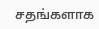சதங்களாக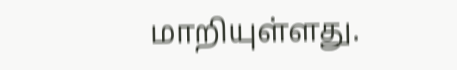மாறியுள்ளது.